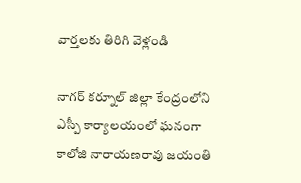వార్తలకు తిరిగి వెళ్లండి

నాగర్ కర్నూల్ జిల్లా కేంద్రంలోని ఎస్పీ కార్యాలయంలో ఘనంగా కాలోజి నారాయణరావు జయంతి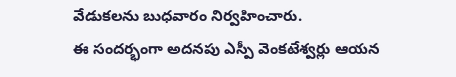వేడుకలను బుధవారం నిర్వహించారు.
ఈ సందర్భంగా అదనపు ఎస్పీ వెంకటేశ్వర్లు ఆయన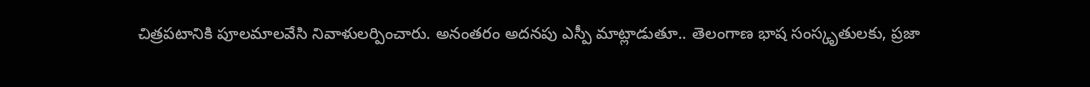చిత్రపటానికి పూలమాలవేసి నివాళులర్పించారు. అనంతరం అదనపు ఎస్పీ మాట్లాడుతూ.. తెలంగాణ భాష సంస్కృతులకు, ప్రజా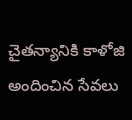చైతన్యానికి కాళోజి అందించిన సేవలు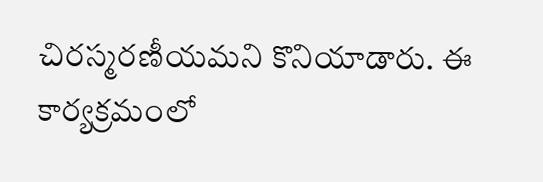చిరస్మరణీయమని కొనియాడారు. ఈ కార్యక్రమంలో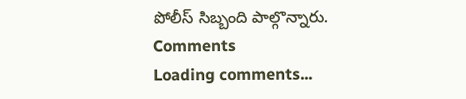పోలీస్ సిబ్బంది పాల్గొన్నారు.
Comments
Loading comments...